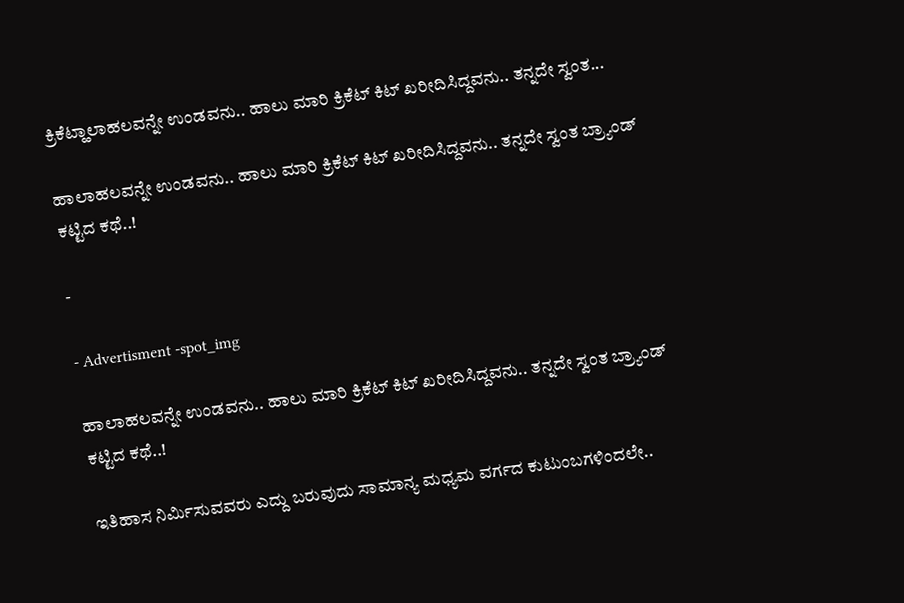ಕ್ರಿಕೆಟ್ಹಾಲಾಹಲವನ್ನೇ ಉಂಡವನು.. ಹಾಲು ಮಾರಿ ಕ್ರಿಕೆಟ್ ಕಿಟ್ ಖರೀದಿಸಿದ್ದವನು.. ತನ್ನದೇ ಸ್ವಂತ...

ಹಾಲಾಹಲವನ್ನೇ ಉಂಡವನು.. ಹಾಲು ಮಾರಿ ಕ್ರಿಕೆಟ್ ಕಿಟ್ ಖರೀದಿಸಿದ್ದವನು.. ತನ್ನದೇ ಸ್ವಂತ ಬ್ರ್ಯಾಂಡ್ ಕಟ್ಟಿದ ಕಥೆ..!

-

- Advertisment -spot_img

ಹಾಲಾಹಲವನ್ನೇ ಉಂಡವನು.. ಹಾಲು ಮಾರಿ ಕ್ರಿಕೆಟ್ ಕಿಟ್ ಖರೀದಿಸಿದ್ದವನು.. ತನ್ನದೇ ಸ್ವಂತ ಬ್ರ್ಯಾಂಡ್ ಕಟ್ಟಿದ ಕಥೆ..!

ಇತಿಹಾಸ ನಿರ್ಮಿಸುವವರು ಎದ್ದು ಬರುವುದು ಸಾಮಾನ್ಯ ಮಧ್ಯಮ ವರ್ಗದ ಕುಟುಂಬಗಳಿಂದಲೇ..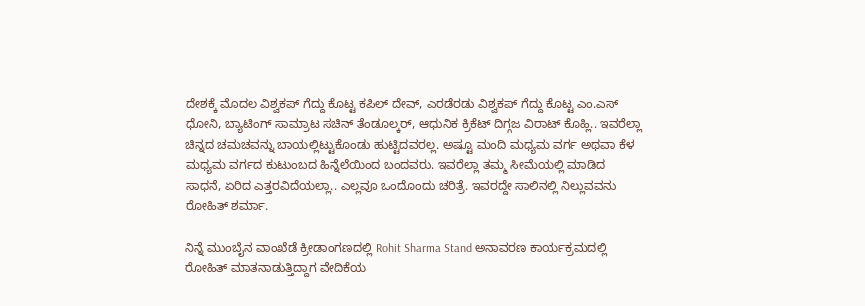ದೇಶಕ್ಕೆ ಮೊದಲ ವಿಶ್ವಕಪ್ ಗೆದ್ದು ಕೊಟ್ಟ ಕಪಿಲ್ ದೇವ್, ಎರಡೆರಡು ವಿಶ್ವಕಪ್ ಗೆದ್ದು ಕೊಟ್ಟ ಎಂ.ಎಸ್ ಧೋನಿ, ಬ್ಯಾಟಿಂಗ್ ಸಾಮ್ರಾಟ ಸಚಿನ್ ತೆಂಡೂಲ್ಕರ್, ಆಧುನಿಕ ಕ್ರಿಕೆಟ್ ದಿಗ್ಗಜ ವಿರಾಟ್ ಕೊಹ್ಲಿ.. ಇವರೆಲ್ಲಾ ಚಿನ್ನದ ಚಮಚವನ್ನು ಬಾಯಲ್ಲಿಟ್ಟುಕೊಂಡು ಹುಟ್ಟಿದವರಲ್ಲ. ಅಷ್ಟೂ ಮಂದಿ ಮಧ್ಯಮ ವರ್ಗ ಅಥವಾ ಕೆಳ ಮಧ್ಯಮ ವರ್ಗದ ಕುಟುಂಬದ ಹಿನ್ನೆಲೆಯಿಂದ ಬಂದವರು. ಇವರೆಲ್ಲಾ ತಮ್ಮ ಸೀಮೆಯಲ್ಲಿ ಮಾಡಿದ ಸಾಧನೆ, ಏರಿದ ಎತ್ತರವಿದೆಯಲ್ಲಾ.. ಎಲ್ಲವೂ ಒಂದೊಂದು ಚರಿತ್ರೆ. ಇವರದ್ದೇ ಸಾಲಿನಲ್ಲಿ ನಿಲ್ಲುವವನು ರೋಹಿತ್ ಶರ್ಮಾ.

ನಿನ್ನೆ ಮುಂಬೈನ ವಾಂಖೆಡೆ ಕ್ರೀಡಾಂಗಣದಲ್ಲಿ Rohit Sharma Stand ಅನಾವರಣ ಕಾರ್ಯಕ್ರಮದಲ್ಲಿ ರೋಹಿತ್ ಮಾತನಾಡುತ್ತಿದ್ದಾಗ ವೇದಿಕೆಯ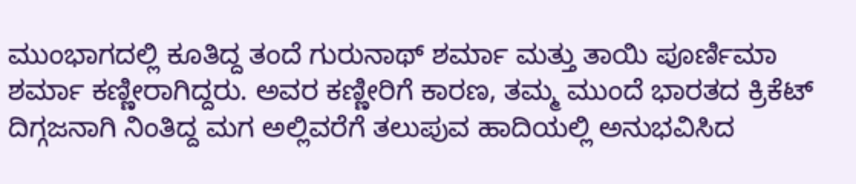ಮುಂಭಾಗದಲ್ಲಿ ಕೂತಿದ್ದ ತಂದೆ ಗುರುನಾಥ್ ಶರ್ಮಾ ಮತ್ತು ತಾಯಿ ಪೂರ್ಣಿಮಾ ಶರ್ಮಾ ಕಣ್ಣೀರಾಗಿದ್ದರು. ಅವರ ಕಣ್ಣೀರಿಗೆ ಕಾರಣ, ತಮ್ಮ ಮುಂದೆ ಭಾರತದ ಕ್ರಿಕೆಟ್ ದಿಗ್ಗಜನಾಗಿ ನಿಂತಿದ್ದ ಮಗ ಅಲ್ಲಿವರೆಗೆ ತಲುಪುವ ಹಾದಿಯಲ್ಲಿ ಅನುಭವಿಸಿದ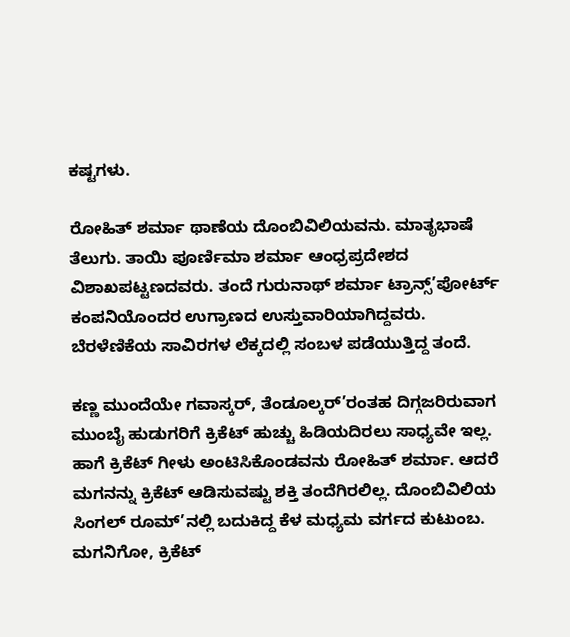ಕಷ್ಟಗಳು.

ರೋಹಿತ್ ಶರ್ಮಾ ಥಾಣೆಯ ದೊಂಬಿವಿಲಿಯವನು. ಮಾತೃಭಾಷೆ ತೆಲುಗು. ತಾಯಿ ಪೂರ್ಣಿಮಾ ಶರ್ಮಾ ಆಂಧ್ರಪ್ರದೇಶದ ವಿಶಾಖಪಟ್ಟಣದವರು. ತಂದೆ ಗುರುನಾಥ್ ಶರ್ಮಾ ಟ್ರಾನ್ಸ್’ಪೋರ್ಟ್ ಕಂಪನಿಯೊಂದರ ಉಗ್ರಾಣದ ಉಸ್ತುವಾರಿಯಾಗಿದ್ದವರು. ಬೆರಳೆಣಿಕೆಯ ಸಾವಿರಗಳ ಲೆಕ್ಕದಲ್ಲಿ ಸಂಬಳ ಪಡೆಯುತ್ತಿದ್ದ ತಂದೆ.

ಕಣ್ಣ ಮುಂದೆಯೇ ಗವಾಸ್ಕರ್, ತೆಂಡೂಲ್ಕರ್’ರಂತಹ ದಿಗ್ಗಜರಿರುವಾಗ ಮುಂಬೈ ಹುಡುಗರಿಗೆ ಕ್ರಿಕೆಟ್ ಹುಚ್ಚು ಹಿಡಿಯದಿರಲು ಸಾಧ್ಯವೇ ಇಲ್ಲ. ಹಾಗೆ ಕ್ರಿಕೆಟ್ ಗೀಳು ಅಂಟಿಸಿಕೊಂಡವನು ರೋಹಿತ್ ಶರ್ಮಾ. ಆದರೆ ಮಗನನ್ನು ಕ್ರಿಕೆಟ್ ಆಡಿಸುವಷ್ಟು ಶಕ್ತಿ ತಂದೆಗಿರಲಿಲ್ಲ. ದೊಂಬಿವಿಲಿಯ ಸಿಂಗಲ್ ರೂಮ್’ನಲ್ಲಿ ಬದುಕಿದ್ದ ಕೆಳ ಮಧ್ಯಮ ವರ್ಗದ ಕುಟುಂಬ. ಮಗನಿಗೋ, ಕ್ರಿಕೆಟ್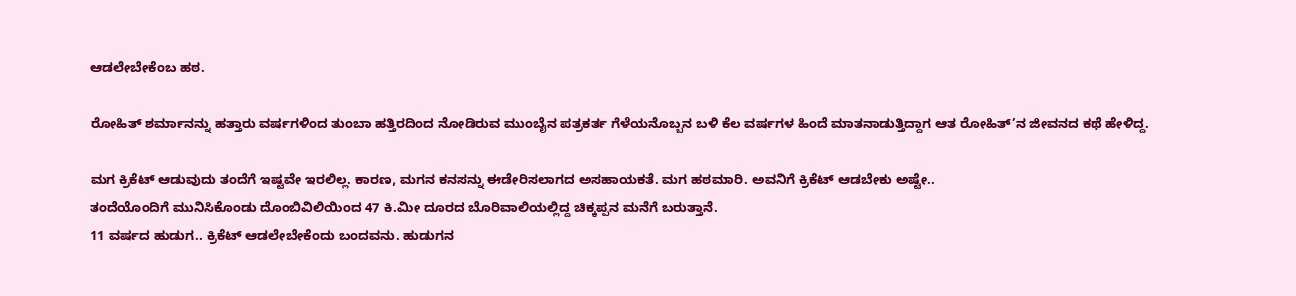ಆಡಲೇಬೇಕೆಂಬ ಹಠ.

ರೋಹಿತ್ ಶರ್ಮಾನನ್ನು ಹತ್ತಾರು ವರ್ಷಗಳಿಂದ ತುಂಬಾ ಹತ್ತಿರದಿಂದ ನೋಡಿರುವ ಮುಂಬೈನ ಪತ್ರಕರ್ತ ಗೆಳೆಯನೊಬ್ಬನ ಬಳಿ ಕೆಲ ವರ್ಷಗಳ ಹಿಂದೆ ಮಾತನಾಡುತ್ತಿದ್ದಾಗ ಆತ ರೋಹಿತ್’ನ ಜೀವನದ ಕಥೆ ಹೇಳಿದ್ದ.

ಮಗ ಕ್ರಿಕೆಟ್ ಆಡುವುದು ತಂದೆಗೆ ಇಷ್ಟವೇ ಇರಲಿಲ್ಲ. ಕಾರಣ, ಮಗನ ಕನಸನ್ನು ಈಡೇರಿಸಲಾಗದ ಅಸಹಾಯಕತೆ. ಮಗ ಹಠಮಾರಿ. ಅವನಿಗೆ ಕ್ರಿಕೆಟ್ ಆಡಬೇಕು ಅಷ್ಟೇ..
ತಂದೆಯೊಂದಿಗೆ ಮುನಿಸಿಕೊಂಡು ದೊಂಬಿವಿಲಿಯಿಂದ 47 ಕಿ.ಮೀ ದೂರದ ಬೊರಿವಾಲಿಯಲ್ಲಿದ್ದ ಚಿಕ್ಕಪ್ಪನ ಮನೆಗೆ ಬರುತ್ತಾನೆ.
11 ವರ್ಷದ ಹುಡುಗ.. ಕ್ರಿಕೆಟ್ ಆಡಲೇಬೇಕೆಂದು ಬಂದವನು. ಹುಡುಗನ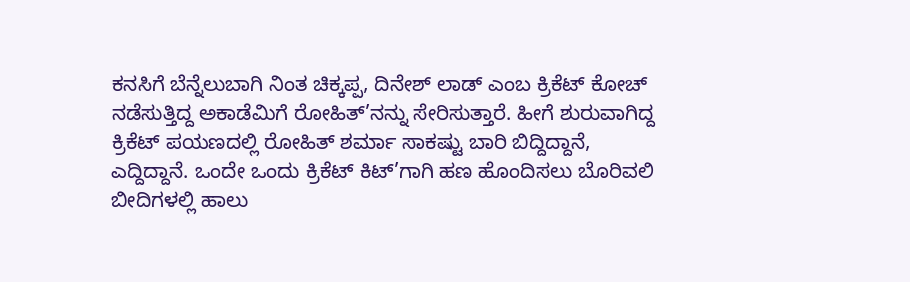ಕನಸಿಗೆ ಬೆನ್ನೆಲುಬಾಗಿ ನಿಂತ ಚಿಕ್ಕಪ್ಪ, ದಿನೇಶ್ ಲಾಡ್ ಎಂಬ ಕ್ರಿಕೆಟ್ ಕೋಚ್ ನಡೆಸುತ್ತಿದ್ದ ಅಕಾಡೆಮಿಗೆ ರೋಹಿತ್’ನನ್ನು ಸೇರಿಸುತ್ತಾರೆ. ಹೀಗೆ ಶುರುವಾಗಿದ್ದ ಕ್ರಿಕೆಟ್ ಪಯಣದಲ್ಲಿ ರೋಹಿತ್ ಶರ್ಮಾ ಸಾಕಷ್ಟು ಬಾರಿ ಬಿದ್ದಿದ್ದಾನೆ, ಎದ್ದಿದ್ದಾನೆ. ಒಂದೇ ಒಂದು ಕ್ರಿಕೆಟ್ ಕಿಟ್’ಗಾಗಿ ಹಣ ಹೊಂದಿಸಲು ಬೊರಿವಲಿ ಬೀದಿಗಳಲ್ಲಿ ಹಾಲು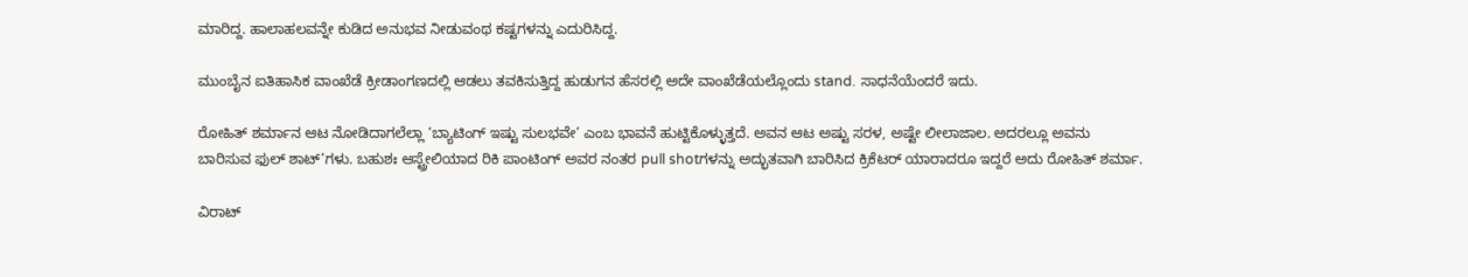ಮಾರಿದ್ದ. ಹಾಲಾಹಲವನ್ನೇ ಕುಡಿದ ಅನುಭವ ನೀಡುವಂಥ ಕಷ್ಟಗಳನ್ನು ಎದುರಿಸಿದ್ದ.

ಮುಂಬೈನ ಐತಿಹಾಸಿಕ ವಾಂಖೆಡೆ ಕ್ರೀಡಾಂಗಣದಲ್ಲಿ ಆಡಲು ತವಕಿಸುತ್ತಿದ್ದ ಹುಡುಗನ ಹೆಸರಲ್ಲಿ ಅದೇ ವಾಂಖೆಡೆಯಲ್ಲೊಂದು stand. ಸಾಧನೆಯೆಂದರೆ ಇದು.

ರೋಹಿತ್ ಶರ್ಮಾನ ಆಟ ನೋಡಿದಾಗಲೆಲ್ಲಾ ‘ಬ್ಯಾಟಿಂಗ್ ಇಷ್ಟು ಸುಲಭವೇ’ ಎಂಬ ಭಾವನೆ ಹುಟ್ಟಿಕೊಳ್ಳುತ್ತದೆ. ಅವನ ಆಟ ಅಷ್ಟು ಸರಳ, ಅಷ್ಟೇ ಲೀಲಾಜಾಲ. ಅದರಲ್ಲೂ ಅವನು ಬಾರಿಸುವ ಫುಲ್ ಶಾಟ್’ಗಳು. ಬಹುಶಃ ಆಸ್ಟ್ರೇಲಿಯಾದ ರಿಕಿ ಪಾಂಟಿಂಗ್ ಅವರ ನಂತರ pull shotಗಳನ್ನು ಅದ್ಭುತವಾಗಿ ಬಾರಿಸಿದ ಕ್ರಿಕೆಟರ್ ಯಾರಾದರೂ ಇದ್ದರೆ ಅದು ರೋಹಿತ್ ಶರ್ಮಾ.

ವಿರಾಟ್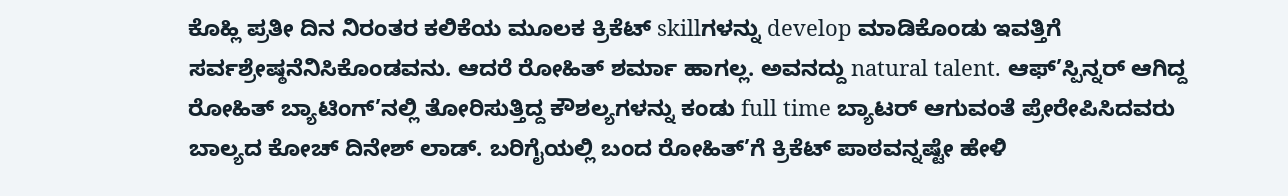ಕೊಹ್ಲಿ ಪ್ರತೀ ದಿನ ನಿರಂತರ ಕಲಿಕೆಯ ಮೂಲಕ ಕ್ರಿಕೆಟ್ skillಗಳನ್ನು develop ಮಾಡಿಕೊಂಡು ಇವತ್ತಿಗೆ ಸರ್ವಶ್ರೇಷ್ಠನೆನಿಸಿಕೊಂಡವನು. ಆದರೆ ರೋಹಿತ್ ಶರ್ಮಾ ಹಾಗಲ್ಲ. ಅವನದ್ದು natural talent. ಆಫ್’ಸ್ಪಿನ್ನರ್ ಆಗಿದ್ದ ರೋಹಿತ್ ಬ್ಯಾಟಿಂಗ್’ನಲ್ಲಿ ತೋರಿಸುತ್ತಿದ್ದ ಕೌಶಲ್ಯಗಳನ್ನು ಕಂಡು full time ಬ್ಯಾಟರ್ ಆಗುವಂತೆ ಪ್ರೇರೇಪಿಸಿದವರು ಬಾಲ್ಯದ ಕೋಚ್ ದಿನೇಶ್ ಲಾಡ್. ಬರಿಗೈಯಲ್ಲಿ ಬಂದ ರೋಹಿತ್’ಗೆ ಕ್ರಿಕೆಟ್ ಪಾಠವನ್ನಷ್ಟೇ ಹೇಳಿ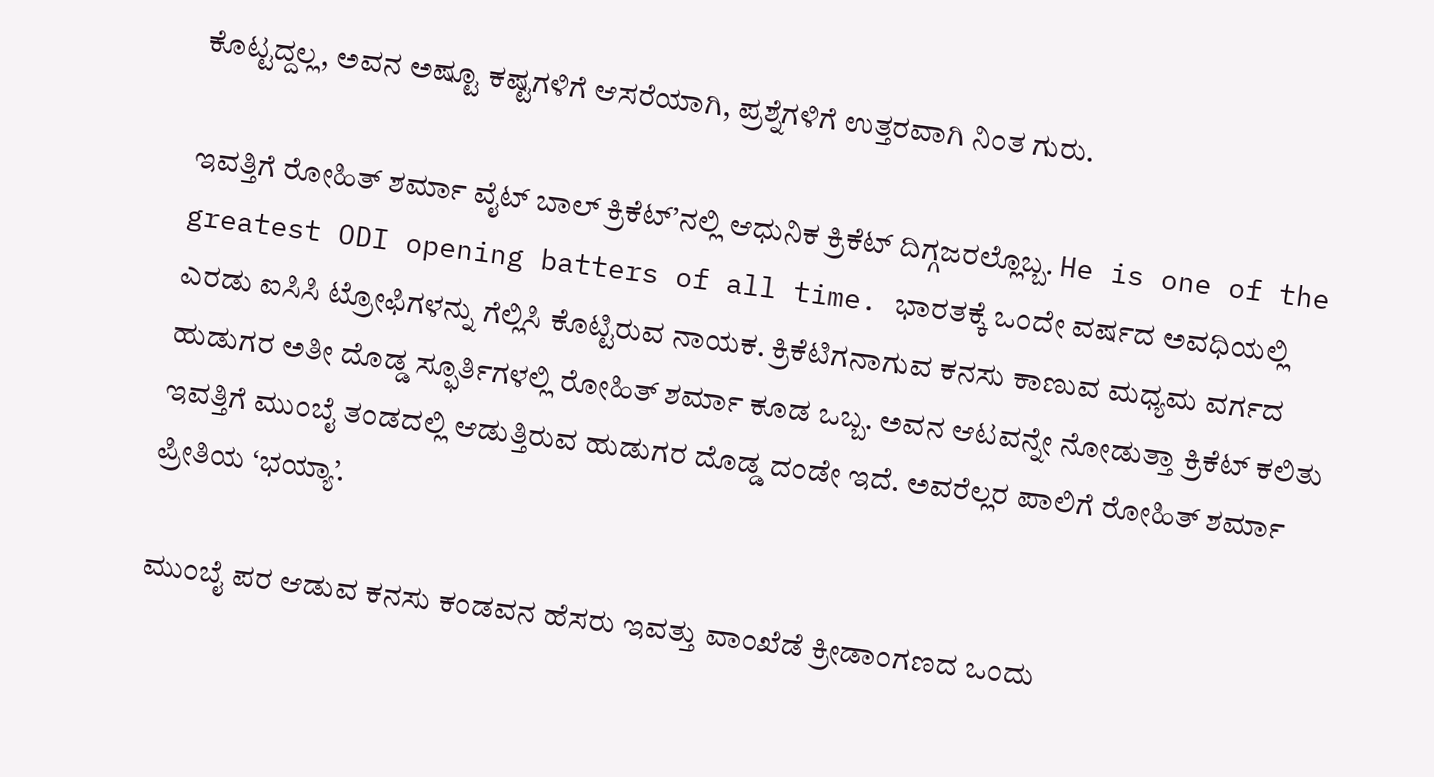ಕೊಟ್ಟದ್ದಲ್ಲ, ಅವನ ಅಷ್ಟೂ ಕಷ್ಟಗಳಿಗೆ ಆಸರೆಯಾಗಿ, ಪ್ರಶ್ನೆಗಳಿಗೆ ಉತ್ತರವಾಗಿ ನಿಂತ ಗುರು.

ಇವತ್ತಿಗೆ ರೋಹಿತ್ ಶರ್ಮಾ ವೈಟ್ ಬಾಲ್ ಕ್ರಿಕೆಟ್’ನಲ್ಲಿ ಆಧುನಿಕ ಕ್ರಿಕೆಟ್ ದಿಗ್ಗಜರಲ್ಲೊಬ್ಬ. He is one of the greatest ODI opening batters of all time. ಭಾರತಕ್ಕೆ ಒಂದೇ ವರ್ಷದ ಅವಧಿಯಲ್ಲಿ ಎರಡು ಐಸಿಸಿ ಟ್ರೋಫಿಗಳನ್ನು ಗೆಲ್ಲಿಸಿ ಕೊಟ್ಟಿರುವ ನಾಯಕ. ಕ್ರಿಕೆಟಿಗನಾಗುವ ಕನಸು ಕಾಣುವ ಮಧ್ಯಮ ವರ್ಗದ ಹುಡುಗರ ಅತೀ ದೊಡ್ಡ ಸ್ಫೂರ್ತಿಗಳಲ್ಲಿ ರೋಹಿತ್ ಶರ್ಮಾ ಕೂಡ ಒಬ್ಬ. ಅವನ ಆಟವನ್ನೇ ನೋಡುತ್ತಾ ಕ್ರಿಕೆಟ್ ಕಲಿತು ಇವತ್ತಿಗೆ ಮುಂಬೈ ತಂಡದಲ್ಲಿ ಆಡುತ್ತಿರುವ ಹುಡುಗರ ದೊಡ್ಡ ದಂಡೇ ಇದೆ. ಅವರೆಲ್ಲರ ಪಾಲಿಗೆ ರೋಹಿತ್ ಶರ್ಮಾ ಪ್ರೀತಿಯ ‘ಭಯ್ಯಾ’.

ಮುಂಬೈ ಪರ ಆಡುವ ಕನಸು ಕಂಡವನ ಹೆಸರು ಇವತ್ತು ವಾಂಖೆಡೆ ಕ್ರೀಡಾಂಗಣದ ಒಂದು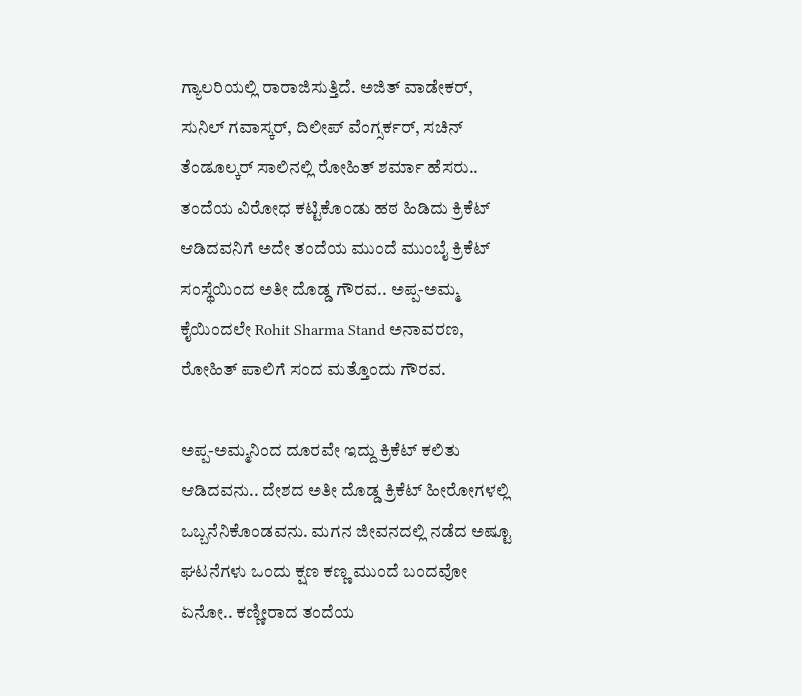ಗ್ಯಾಲರಿಯಲ್ಲಿ ರಾರಾಜಿಸುತ್ತಿದೆ. ಅಜಿತ್ ವಾಡೇಕರ್, ಸುನಿಲ್ ಗವಾಸ್ಕರ್, ದಿಲೀಪ್ ವೆಂಗ್ಸರ್ಕರ್, ಸಚಿನ್ ತೆಂಡೂಲ್ಕರ್ ಸಾಲಿನಲ್ಲಿ ರೋಹಿತ್ ಶರ್ಮಾ ಹೆಸರು.. ತಂದೆಯ ವಿರೋಧ ಕಟ್ಟಿಕೊಂಡು ಹಠ ಹಿಡಿದು ಕ್ರಿಕೆಟ್ ಆಡಿದವನಿಗೆ ಅದೇ ತಂದೆಯ ಮುಂದೆ ಮುಂಬೈ ಕ್ರಿಕೆಟ್ ಸಂಸ್ಥೆಯಿಂದ ಅತೀ ದೊಡ್ಡ ಗೌರವ.. ಅಪ್ಪ-ಅಮ್ಮ ಕೈಯಿಂದಲೇ Rohit Sharma Stand ಅನಾವರಣ, ರೋಹಿತ್ ಪಾಲಿಗೆ ಸಂದ ಮತ್ತೊಂದು ಗೌರವ.

ಅಪ್ಪ-ಅಮ್ಮನಿಂದ ದೂರವೇ ಇದ್ದು ಕ್ರಿಕೆಟ್ ಕಲಿತು ಆಡಿದವನು.. ದೇಶದ ಅತೀ ದೊಡ್ಡ ಕ್ರಿಕೆಟ್ ಹೀರೋಗಳಲ್ಲಿ ಒಬ್ಬನೆನಿಕೊಂಡವನು. ಮಗನ ಜೀವನದಲ್ಲಿ ನಡೆದ ಅಷ್ಟೂ ಘಟನೆಗಳು ಒಂದು ಕ್ಷಣ ಕಣ್ಣ ಮುಂದೆ ಬಂದವೋ ಏನೋ.. ಕಣ್ಣೀರಾದ ತಂದೆಯ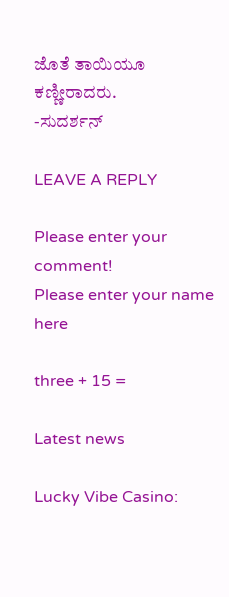ಜೊತೆ ತಾಯಿಯೂ ಕಣ್ಣೀರಾದರು.
-ಸುದರ್ಶನ್

LEAVE A REPLY

Please enter your comment!
Please enter your name here

three + 15 =

Latest news

Lucky Vibe Casino: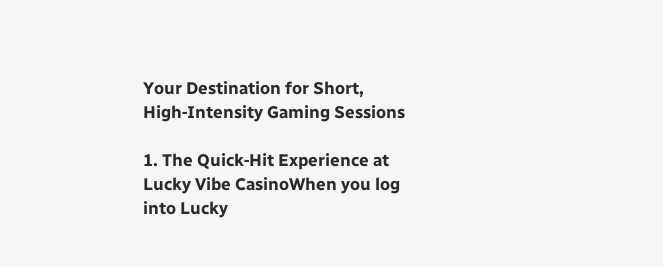Your Destination for Short, High‑Intensity Gaming Sessions

1. The Quick‑Hit Experience at Lucky Vibe CasinoWhen you log into Lucky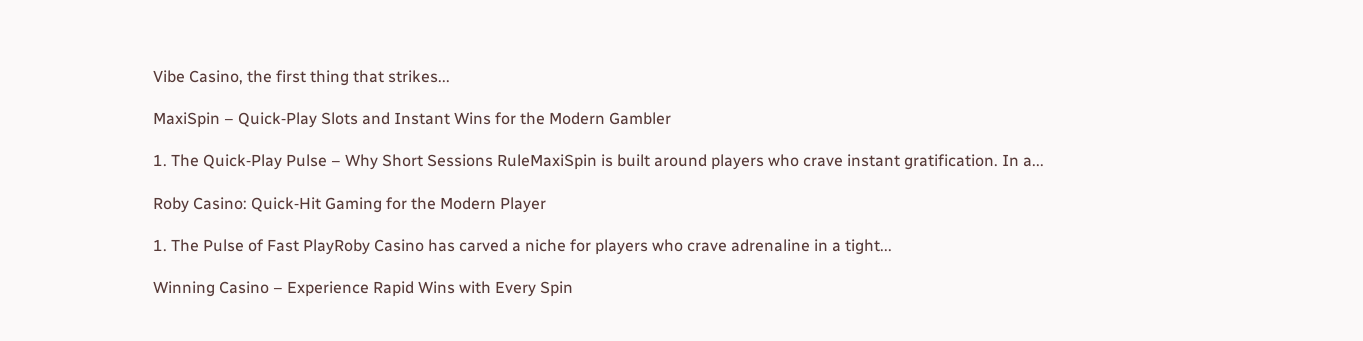Vibe Casino, the first thing that strikes...

MaxiSpin – Quick‑Play Slots and Instant Wins for the Modern Gambler

1. The Quick‑Play Pulse – Why Short Sessions RuleMaxiSpin is built around players who crave instant gratification. In a...

Roby Casino: Quick‑Hit Gaming for the Modern Player

1. The Pulse of Fast PlayRoby Casino has carved a niche for players who crave adrenaline in a tight...

Winning Casino – Experience Rapid Wins with Every Spin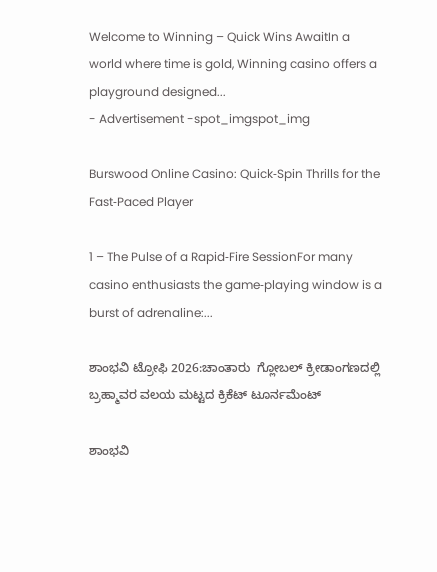Welcome to Winning – Quick Wins AwaitIn a world where time is gold, Winning casino offers a playground designed...
- Advertisement -spot_imgspot_img

Burswood Online Casino: Quick‑Spin Thrills for the Fast‑Paced Player

1 – The Pulse of a Rapid‑Fire SessionFor many casino enthusiasts the game‑playing window is a burst of adrenaline:...

ಶಾಂಭವಿ ಟ್ರೋಫಿ 2026:ಚಾಂತಾರು  ಗ್ಲೋಬಲ್ ಕ್ರೀಡಾಂಗಣದಲ್ಲಿ ಬ್ರಹ್ಮಾವರ ವಲಯ ಮಟ್ಟದ ಕ್ರಿಕೆಟ್ ಟೂರ್ನಮೆಂಟ್

ಶಾಂಭವಿ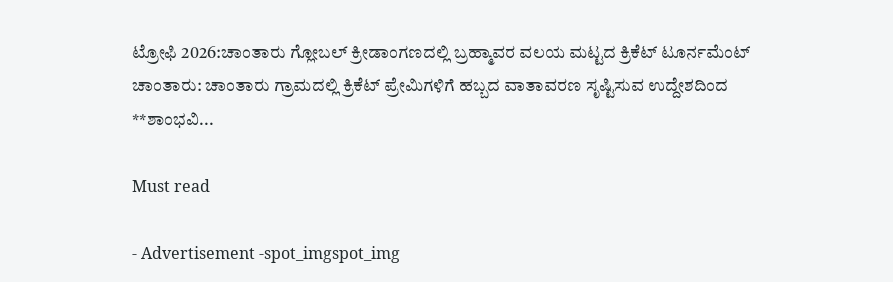ಟ್ರೋಫಿ 2026:ಚಾಂತಾರು ಗ್ಲೋಬಲ್ ಕ್ರೀಡಾಂಗಣದಲ್ಲಿ ಬ್ರಹ್ಮಾವರ ವಲಯ ಮಟ್ಟದ ಕ್ರಿಕೆಟ್ ಟೂರ್ನಮೆಂಟ್ ಚಾಂತಾರು: ಚಾಂತಾರು ಗ್ರಾಮದಲ್ಲಿ ಕ್ರಿಕೆಟ್ ಪ್ರೇಮಿಗಳಿಗೆ ಹಬ್ಬದ ವಾತಾವರಣ ಸೃಷ್ಟಿಸುವ ಉದ್ದೇಶದಿಂದ **ಶಾಂಭವಿ...

Must read

- Advertisement -spot_imgspot_img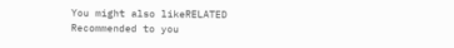You might also likeRELATED
Recommended to you